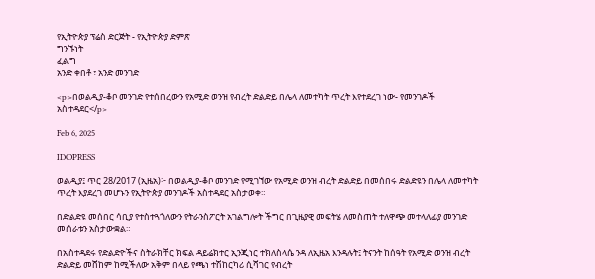የኢትዮጵያ ፕሬስ ድርጅት - የኢትዮጵያ ድምጽ
ግንኙነት
ፈልግ
አንድ ቀበቶ ፣ አንድ መንገድ

<p>በወልዲያ-ቆቦ መንገድ የተሰበረውን የአሚድ ወንዝ የብረት ድልድይ በሌላ ለመተካት ጥረት እየተደረገ ነው- የመንገዶች አስተዳደር</p>

Feb 6, 2025

IDOPRESS

ወልዲያ፤ ጥር 28/2017 (ኢዜአ)፦ በወልዲያ-ቆቦ መንገድ የሚገኘው የአሚድ ወንዝ ብረት ድልድይ በመሰበሩ ድልድዩን በሌላ ለመተካት ጥረት እያደረገ መሆኑን የኢትዮጵያ መንገዶች አስተዳደር አስታወቀ።

በድልድዩ መሰበር ሳቢያ የተስተጓጎለውን የትራንስፖርት አገልግሎት ችግር በጊዜያዊ መፍትሄ ለመስጠት ተለዋጭ መተላለፊያ መንገድ መሰራቱን አስታውቋል።

በአስተዳደሩ የድልድዮችና ስትራክቸር ክፍል ዳይሬክተር ኢንጂነር ተክለስላሴ ንዳ ለኢዜአ እንዳሉት፤ ትናንት ከሰዓት የአሚድ ወንዝ ብረት ድልድይ መሸከም ከሚችለው አቅም በላይ የጫነ ተሽከርካሪ ሲሻገር የብረት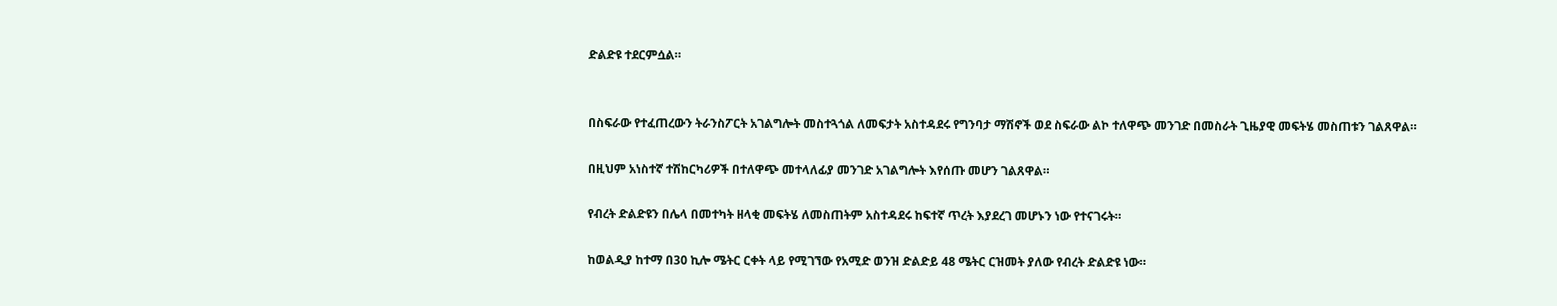ድልድዩ ተደርምሷል።


በስፍራው የተፈጠረውን ትራንስፖርት አገልግሎት መስተጓጎል ለመፍታት አስተዳደሩ የግንባታ ማሽኖች ወደ ስፍራው ልኮ ተለዋጭ መንገድ በመስራት ጊዜያዊ መፍትሄ መስጠቱን ገልጸዋል።

በዚህም አነስተኛ ተሽከርካሪዎች በተለዋጭ መተላለፊያ መንገድ አገልግሎት እየሰጡ መሆን ገልጸዋል።

የብረት ድልድዩን በሌላ በመተካት ዘላቂ መፍትሄ ለመስጠትም አስተዳደሩ ከፍተኛ ጥረት እያደረገ መሆኑን ነው የተናገሩት።

ከወልዲያ ከተማ በ30 ኪሎ ሜትር ርቀት ላይ የሚገኘው የአሚድ ወንዝ ድልድይ 48 ሜትር ርዝመት ያለው የብረት ድልድዩ ነው።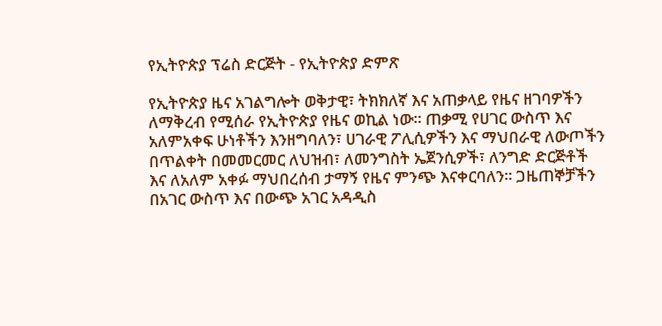የኢትዮጵያ ፕሬስ ድርጅት - የኢትዮጵያ ድምጽ

የኢትዮጵያ ዜና አገልግሎት ወቅታዊ፣ ትክክለኛ እና አጠቃላይ የዜና ዘገባዎችን ለማቅረብ የሚሰራ የኢትዮጵያ የዜና ወኪል ነው። ጠቃሚ የሀገር ውስጥ እና አለምአቀፍ ሁነቶችን እንዘግባለን፣ ሀገራዊ ፖሊሲዎችን እና ማህበራዊ ለውጦችን በጥልቀት በመመርመር ለህዝብ፣ ለመንግስት ኤጀንሲዎች፣ ለንግድ ድርጅቶች እና ለአለም አቀፉ ማህበረሰብ ታማኝ የዜና ምንጭ እናቀርባለን። ጋዜጠኞቻችን በአገር ውስጥ እና በውጭ አገር አዳዲስ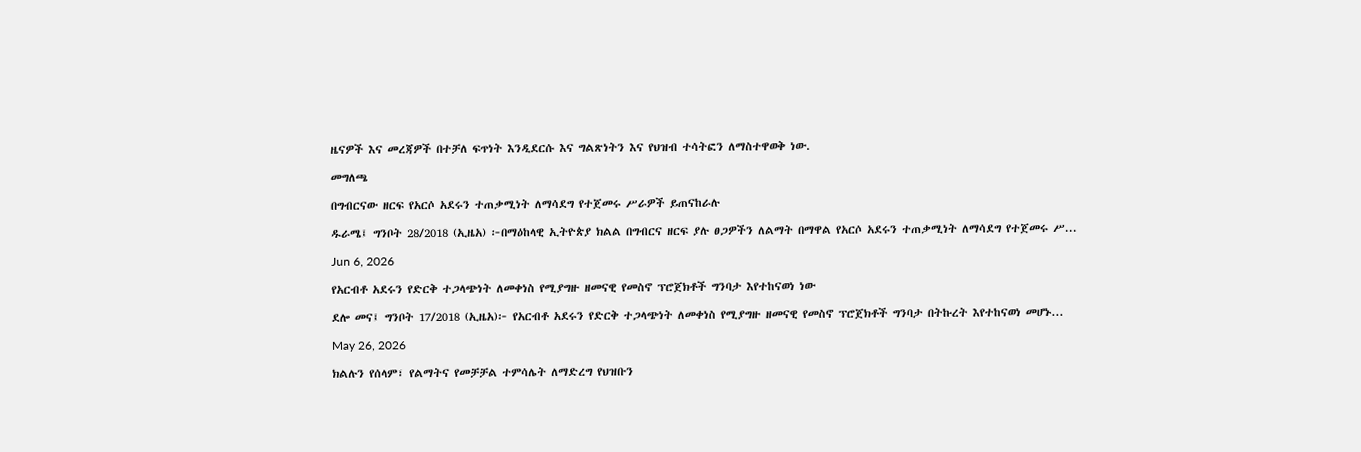ዜናዎች እና መረጃዎች በተቻለ ፍጥነት እንዲደርሱ እና ግልጽነትን እና የህዝብ ተሳትፎን ለማስተዋወቅ ነው.

መግለጫ

በግብርናው ዘርፍ የአርሶ አደሩን ተጠቃሚነት ለማሳደግ የተጀመሩ ሥራዎች ይጠናከራሉ

ዱራሜ፤ ግንቦት 28/2018 (ኢዜአ) ፦በማዕከላዊ ኢትዮጵያ ክልል በግብርና ዘርፍ ያሉ ፀጋዎችን ለልማት በማዋል የአርሶ አደሩን ተጠቃሚነት ለማሳደግ የተጀመሩ ሥ...

Jun 6, 2026

የአርብቶ አደሩን የድርቅ ተጋላጭነት ለመቀነስ የሚያግዙ ዘመናዊ የመስኖ ፕሮጀክቶች ግንባታ እየተከናወነ ነው

ደሎ መና፤ ግንቦት 17/2018 (ኢዜአ)፦ የአርብቶ አደሩን የድርቅ ተጋላጭነት ለመቀነስ የሚያግዙ ዘመናዊ የመስኖ ፕሮጀክቶች ግንባታ በትኩረት እየተከናወነ መሆኑ...

May 26, 2026

ክልሉን የሰላም፣ የልማትና የመቻቻል ተምሳሌት ለማድረግ የህዝቡን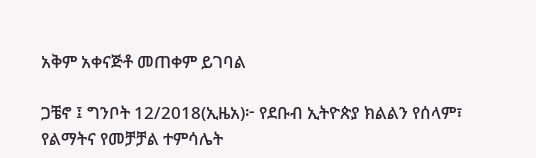አቅም አቀናጅቶ መጠቀም ይገባል

ጋቼኖ ፤ ግንቦት 12/2018(ኢዜአ)፦ የደቡብ ኢትዮጵያ ክልልን የሰላም፣ የልማትና የመቻቻል ተምሳሌት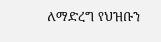ለማድረግ የህዝቡን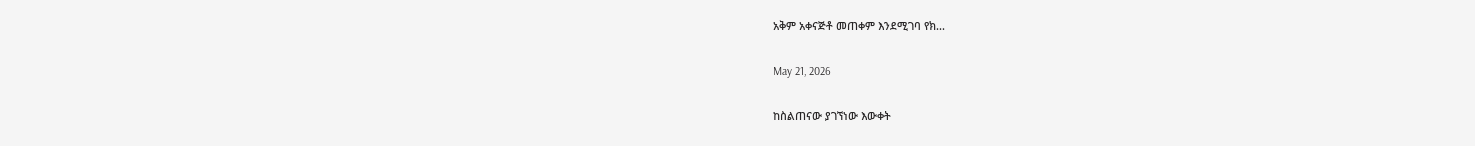አቅም አቀናጅቶ መጠቀም እንደሚገባ የክ...

May 21, 2026

ከስልጠናው ያገኘነው እውቀት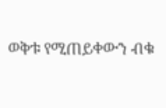ወቅቱ የሚጠይቀውን ብቁ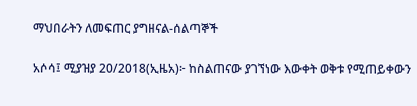ማህበራትን ለመፍጠር ያግዘናል-ሰልጣኞች

አሶሳ፤ ሚያዝያ 20/2018(ኢዜአ)፦ ከስልጠናው ያገኘነው እውቀት ወቅቱ የሚጠይቀውን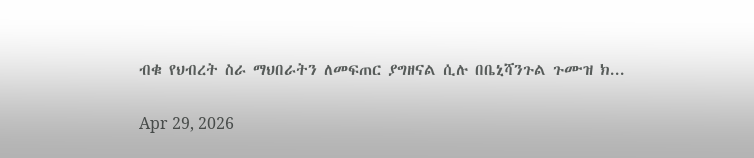ብቁ የህብረት ስራ ማህበራትን ለመፍጠር ያግዘናል ሲሉ በቤኒሻንጉል ጉሙዝ ክ...

Apr 29, 2026